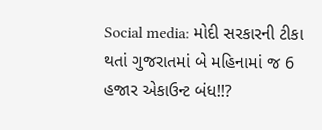Social media: મોદી સરકારની ટીકા થતાં ગુજરાતમાં બે મહિનામાં જ 6 હજાર એકાઉન્ટ બંધ!!?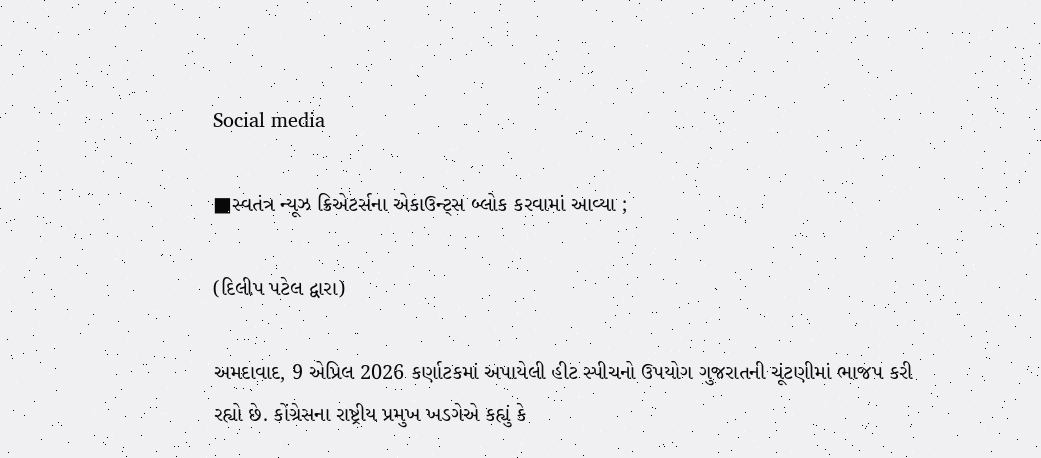Social media

■સ્વતંત્ર ન્યૂઝ ક્રિએટર્સના એકાઉન્ટ્સ બ્લોક કરવામાં આવ્યા ;

(દિલીપ પટેલ દ્વારા)

અમદાવાદ, 9 એપ્રિલ 2026 કર્ણાટકમાં અપાયેલી હીટ સ્પીચનો ઉપયોગ ગુજરાતની ચૂંટણીમાં ભાજપ કરી રહ્યો છે. કોંગ્રેસના રાષ્ટ્રીય પ્રમુખ ખડગેએ કહ્યું કે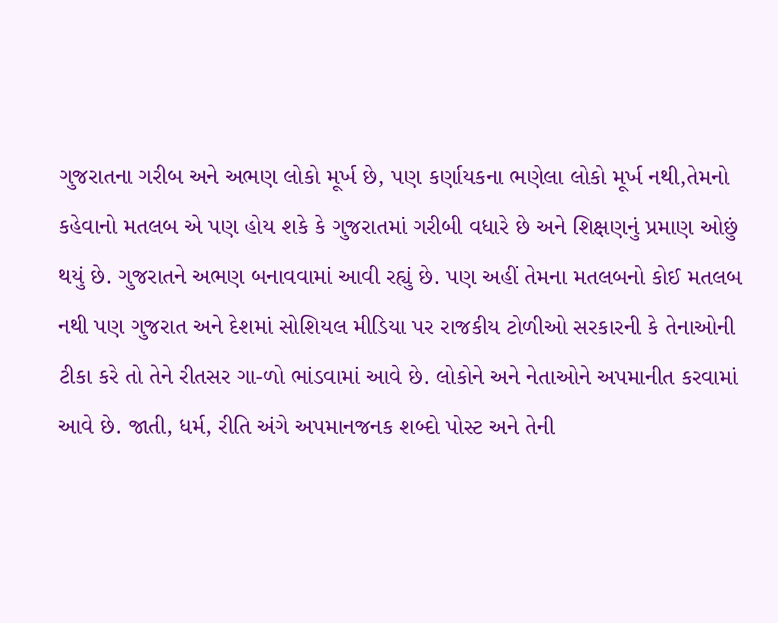ગુજરાતના ગરીબ અને અભણ લોકો મૂર્ખ છે, પણ કર્ણાયકના ભણેલા લોકો મૂર્ખ નથી,તેમનો કહેવાનો મતલબ એ પણ હોય શકે કે ગુજરાતમાં ગરીબી વધારે છે અને શિક્ષણનું પ્રમાણ ઓછું થયું છે. ગુજરાતને અભણ બનાવવામાં આવી રહ્યું છે. પણ અહીં તેમના મતલબનો કોઈ મતલબ નથી પણ ગુજરાત અને દેશમાં સોશિયલ મીડિયા પર રાજકીય ટોળીઓ સરકારની કે તેનાઓની ટીકા કરે તો તેને રીતસર ગા-ળો ભાંડવામાં આવે છે. લોકોને અને નેતાઓને અપમાનીત કરવામાં આવે છે. જાતી, ધર્મ, રીતિ અંગે અપમાનજનક શબ્દો પોસ્ટ અને તેની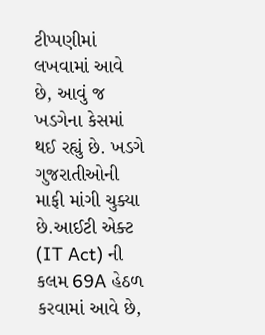ટીપ્પણીમાં લખવામાં આવે છે, આવું જ ખડગેના કેસમાં થઈ રહ્યું છે. ખડગે ગુજરાતીઓની માફી માંગી ચુક્યા છે.આઈટી એક્ટ (IT Act) ની કલમ 69A હેઠળ કરવામાં આવે છે,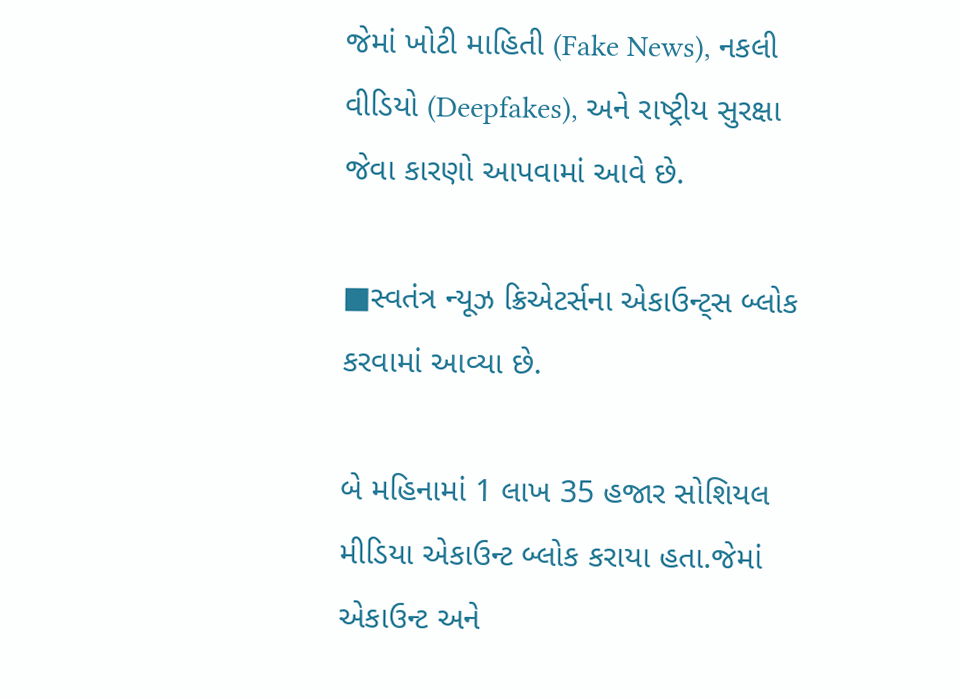જેમાં ખોટી માહિતી (Fake News), નકલી વીડિયો (Deepfakes), અને રાષ્ટ્રીય સુરક્ષા જેવા કારણો આપવામાં આવે છે.

■સ્વતંત્ર ન્યૂઝ ક્રિએટર્સના એકાઉન્ટ્સ બ્લોક કરવામાં આવ્યા છે.

બે મહિનામાં 1 લાખ 35 હજાર સોશિયલ મીડિયા એકાઉન્ટ બ્લોક કરાયા હતા.જેમાં એકાઉન્ટ અને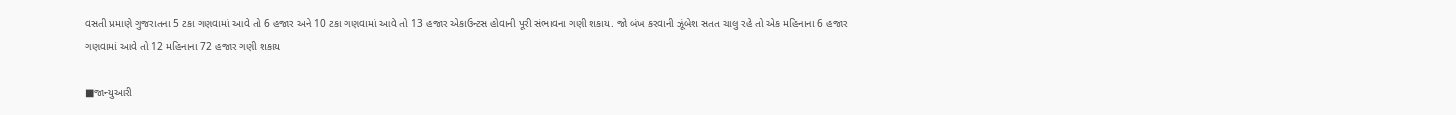વસતી પ્રમાણે ગુજરાતના 5 ટકા ગણવામાં આવે તો 6 હજાર અને 10 ટકા ગણવામાં આવે તો 13 હજાર એકાઉન્ટસ હોવાની પૂરી સંભાવના ગણી શકાય. જો બંખ કરવાની ઝૂંબેશ સતત ચાલુ રહે તો એક મહિનાના 6 હજાર ગણવામાં આવે તો 12 મહિનાના 72 હજાર ગણી શકાય

■જાન્યુઆરી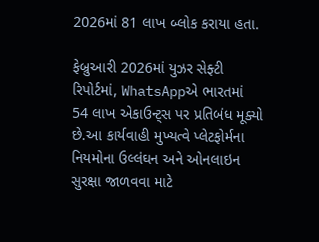2026માં 81 લાખ બ્લોક કરાયા હતા.

ફેબ્રુઆરી 2026માં યુઝર સેફ્ટી રિપોર્ટમાં, WhatsAppએ ભારતમાં 54 લાખ એકાઉન્ટ્સ પર પ્રતિબંધ મૂક્યો છે.આ કાર્યવાહી મુખ્યત્વે પ્લેટફોર્મના નિયમોના ઉલ્લંઘન અને ઓનલાઇન સુરક્ષા જાળવવા માટે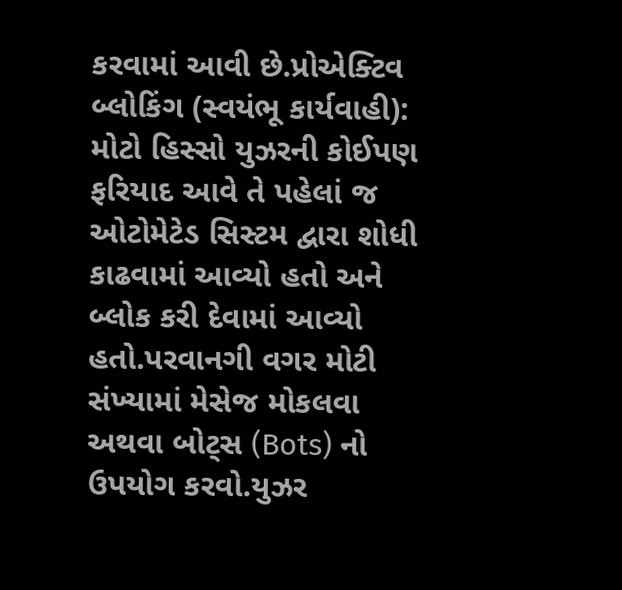કરવામાં આવી છે.પ્રોએક્ટિવ બ્લોકિંગ (સ્વયંભૂ કાર્યવાહી): મોટો હિસ્સો યુઝરની કોઈપણ ફરિયાદ આવે તે પહેલાં જ ઓટોમેટેડ સિસ્ટમ દ્વારા શોધી કાઢવામાં આવ્યો હતો અને બ્લોક કરી દેવામાં આવ્યો હતો.પરવાનગી વગર મોટી સંખ્યામાં મેસેજ મોકલવા અથવા બોટ્સ (Bots) નો ઉપયોગ કરવો.યુઝર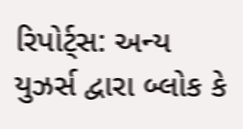રિપોર્ટ્સ: અન્ય યુઝર્સ દ્વારા બ્લોક કે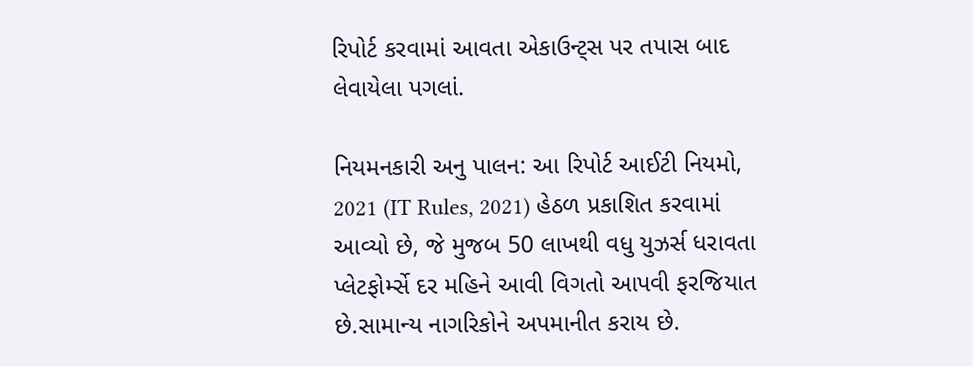રિપોર્ટ કરવામાં આવતા એકાઉન્ટ્સ પર તપાસ બાદ લેવાયેલા પગલાં.

નિયમનકારી અનુ પાલન: આ રિપોર્ટ આઈટી નિયમો, 2021 (IT Rules, 2021) હેઠળ પ્રકાશિત કરવામાં આવ્યો છે, જે મુજબ 50 લાખથી વધુ યુઝર્સ ધરાવતા પ્લેટફોર્મ્સે દર મહિને આવી વિગતો આપવી ફરજિયાત છે.સામાન્ય નાગરિકોને અપમાનીત કરાય છે.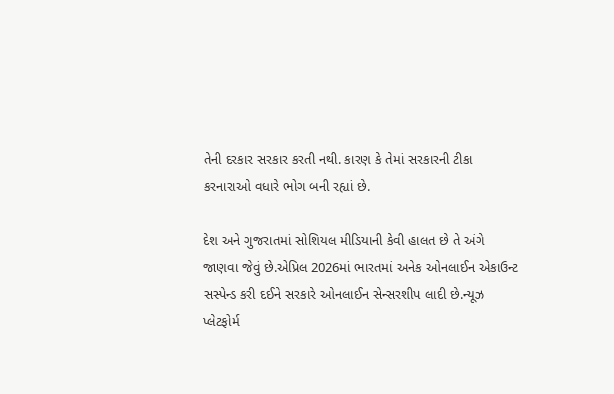તેની દરકાર સરકાર કરતી નથી. કારણ કે તેમાં સરકારની ટીકા કરનારાઓ વધારે ભોગ બની રહ્યાં છે.

દેશ અને ગુજરાતમાં સોશિયલ મીડિયાની કેવી હાલત છે તે અંગે જાણવા જેવું છે.એપ્રિલ 2026માં ભારતમાં અનેક ઓનલાઈન એકાઉન્ટ સસ્પેન્ડ કરી દઈને સરકારે ઓનલાઈન સેન્સરશીપ લાદી છે.ન્યૂઝ પ્લેટફોર્મ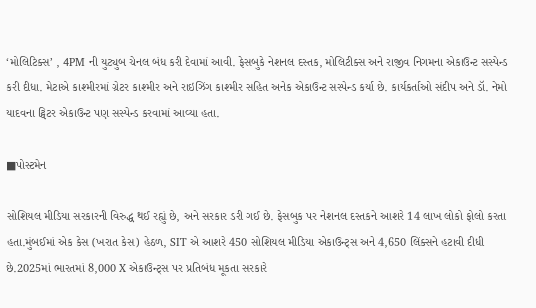‘મોલિટિક્સ’ , 4PM ની યુટ્યુબ ચેનલ બંધ કરી દેવામાં આવી. ફેસબુકે નેશનલ દસ્તક, મોલિટીક્સ અને રાજીવ નિગમના એકાઉન્ટ સસ્પેન્ડ કરી દીધા. મેટાએ કાશ્મીરમાં ગ્રેટર કાશ્મીર અને રાઇઝિંગ કાશ્મીર સહિત અનેક એકાઉન્ટ સસ્પેન્ડ કર્યા છે. કાર્યકર્તાઓ સંદીપ અને ડૉ. નેમો યાદવના ટ્વિટર એકાઉન્ટ પણ સસ્પેન્ડ કરવામાં આવ્યા હતા.

■પોસ્ટમેન

સોશિયલ મીડિયા સરકારની વિરુદ્ધ થઈ રહ્યું છે, અને સરકાર ડરી ગઈ છે. ફેસબુક પર નેશનલ દસ્તકને આશરે 14 લાખ લોકો ફોલો કરતા હતા.મુંબઈમાં એક કેસ (ખરાત કેસ) હેઠળ, SIT એ આશરે 450 સોશિયલ મીડિયા એકાઉન્ટ્સ અને 4,650 લિંક્સને હટાવી દીધી છે.2025માં ભારતમાં 8,000 X એકાઉન્ટ્સ પર પ્રતિબંધ મૂકતા સરકારે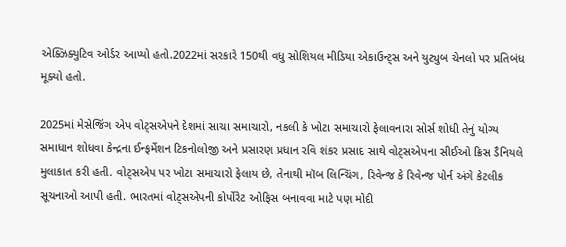એક્ઝિક્યુટિવ ઓર્ડર આપ્યો હતો.2022માં સરકારે 150થી વધુ સોશિયલ મીડિયા એકાઉન્ટ્સ અને યુટ્યુબ ચેનલો પર પ્રતિબંધ મૂક્યો હતો.

2025માં મેસેજિંગ એપ વોટ્સએપને દેશમાં સાચા સમાચારો, નકલી કે ખોટા સમાચારો ફેલાવનારા સોર્સ શોધી તેનું યોગ્ય સમાધાન શોધવા કેન્દ્રના ઈન્ફર્મેશન ટિકનોલોજી અને પ્રસારણ પ્રધાન રવિ શંકર પ્રસાદ સાથે વોટ્સએપના સીઈઓ ક્રિસ ડૈનિયલે મુલાકાત કરી હતી. વોટ્સએપ પર ખોટા સમાચારો ફેલાય છે, તેનાથી મૉબ લિન્ચિંગ, રિવેન્જ કે રિવેન્જ પોર્ન અંગે કેટલીક સૂચનાઓ આપી હતી. ભારતમાં વોટ્સએપની કોર્પોરેટ ઓફિસ બનાવવા માટે પણ મોદી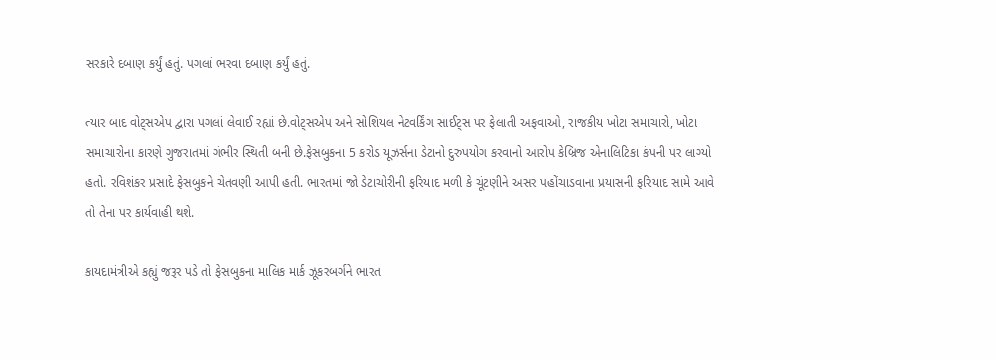સરકારે દબાણ કર્યું હતું. પગલાં ભરવા દબાણ કર્યું હતું.

ત્યાર બાદ વોટ્સએપ દ્વારા પગલાં લેવાઈ રહ્યાં છે.વોટ્સએપ અને સોશિયલ નેટવર્કિંગ સાઈટ્સ પર ફેલાતી અફવાઓ, રાજકીય ખોટા સમાચારો, ખોટા સમાચારોના કારણે ગુજરાતમાં ગંભીર સ્થિતી બની છે.ફેસબુકના 5 કરોડ યૂઝર્સના ડેટાનો દુરુપયોગ કરવાનો આરોપ કેબ્રિજ એનાલિટિકા કંપની પર લાગ્યો હતો. રવિશંકર પ્રસાદે ફેસબુકને ચેતવણી આપી હતી. ભારતમાં જો ડેટાચોરીની ફરિયાદ મળી કે ચૂંટણીને અસર પહોંચાડવાના પ્રયાસની ફરિયાદ સામે આવે તો તેના પર કાર્યવાહી થશે.

કાયદામંત્રીએ કહ્યું જરૂર પડે તો ફેસબુકના માલિક માર્ક ઝૂકરબર્ગને ભારત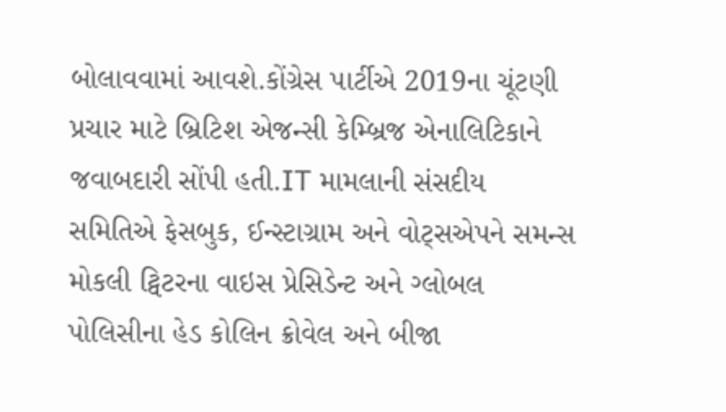બોલાવવામાં આવશે.કોંગ્રેસ પાર્ટીએ 2019ના ચૂંટણી પ્રચાર માટે બ્રિટિશ એજન્સી કેમ્બ્રિજ એનાલિટિકાને જવાબદારી સોંપી હતી.IT મામલાની સંસદીય સમિતિએ ફેસબુક, ઈન્સ્ટાગ્રામ અને વોટ્સએપને સમન્સ મોકલી ટ્વિટરના વાઇસ પ્રેસિડેન્ટ અને ગ્લોબલ પોલિસીના હેડ કોલિન ક્રોવેલ અને બીજા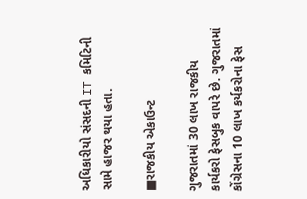અધિકારીયો સંસદની IT કમિટિની સામે હાજર થયા હતા.

■રાજકીય એકાઉન્ટ

ગુજરાતમાં 30 લાખ રાજકીય કાર્યકરો ફેસબુક વાપરે છે. ગુજરાતમાં કોંગ્રેસના 10 લાખ કર્યકરોના ફેસ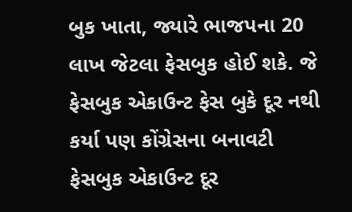બુક ખાતા, જ્યારે ભાજપના 20 લાખ જેટલા ફેસબુક હોઈ શકે. જે ફેસબુક એકાઉન્ટ ફેસ બુકે દૂર નથી કર્યા પણ કોંગ્રેસના બનાવટી ફેસબુક એકાઉન્ટ દૂર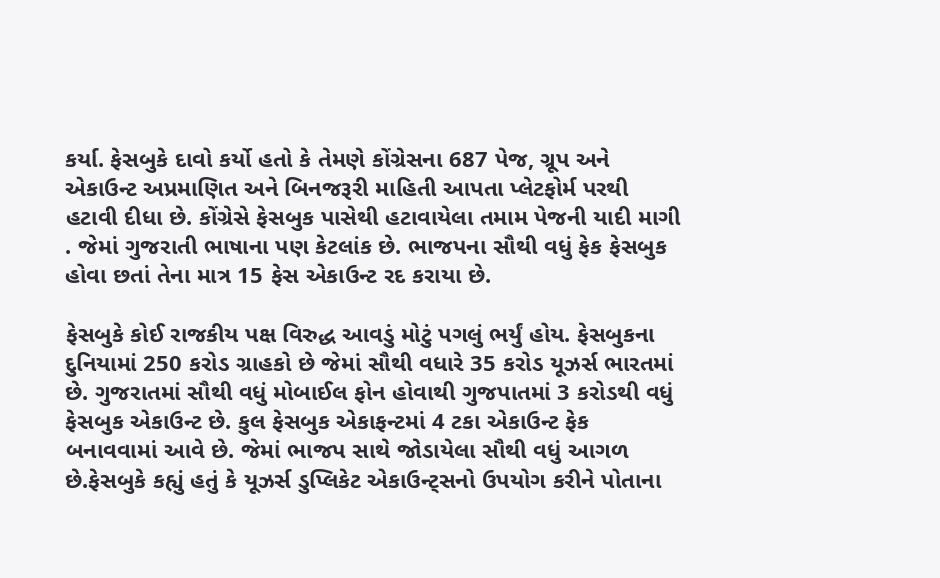કર્યા. ફેસબુકે દાવો કર્યો હતો કે તેમણે કોંગ્રેસના 687 પેજ, ગ્રૂપ અને એકાઉન્ટ અપ્રમાણિત અને બિનજરૂરી માહિતી આપતા પ્લેટફોર્મ પરથી હટાવી દીધા છે. કોંગ્રેસે ફેસબુક પાસેથી હટાવાયેલા તમામ પેજની યાદી માગી . જેમાં ગુજરાતી ભાષાના પણ કેટલાંક છે. ભાજપના સૌથી વધું ફેક ફેસબુક હોવા છતાં તેના માત્ર 15 ફેસ એકાઉન્ટ રદ કરાયા છે.

ફેસબુકે કોઈ રાજકીય પક્ષ વિરુદ્ધ આવડું મોટું પગલું ભર્યું હોય. ફેસબુકના દુનિયામાં 250 કરોડ ગ્રાહકો છે જેમાં સૌથી વધારે 35 કરોડ યૂઝર્સ ભારતમાં છે. ગુજરાતમાં સૌથી વધું મોબાઈલ ફોન હોવાથી ગુજપાતમાં 3 કરોડથી વધું ફેસબુક એકાઉન્ટ છે. કુલ ફેસબુક એકાફન્ટમાં 4 ટકા એકાઉન્ટ ફેક બનાવવામાં આવે છે. જેમાં ભાજપ સાથે જોડાયેલા સૌથી વધું આગળ છે.ફેસબુકે કહ્યું હતું કે યૂઝર્સ ડુપ્લિકેટ એકાઉન્ટ્સનો ઉપયોગ કરીને પોતાના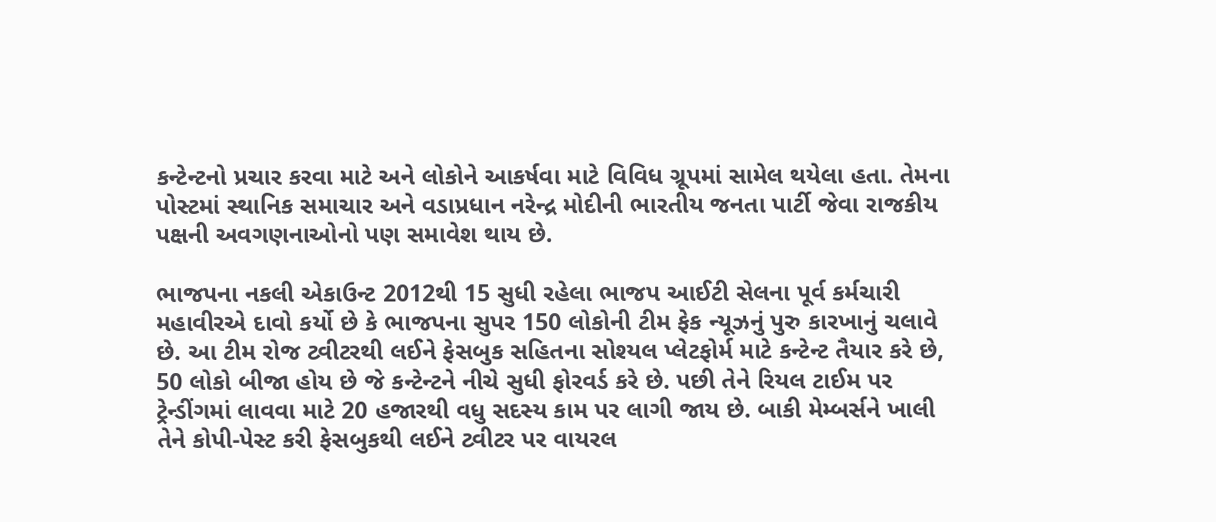કન્ટેન્ટનો પ્રચાર કરવા માટે અને લોકોને આકર્ષવા માટે વિવિધ ગ્રૂપમાં સામેલ થયેલા હતા. તેમના પોસ્ટમાં સ્થાનિક સમાચાર અને વડાપ્રધાન નરેન્દ્ર મોદીની ભારતીય જનતા પાર્ટી જેવા રાજકીય પક્ષની અવગણનાઓનો પણ સમાવેશ થાય છે.

ભાજપના નકલી એકાઉન્ટ 2012થી 15 સુધી રહેલા ભાજપ આઈટી સેલના પૂર્વ કર્મચારી મહાવીરએ દાવો કર્યો છે કે ભાજપના સુપર 150 લોકોની ટીમ ફેક ન્યૂઝનું પુરુ કારખાનું ચલાવે છે. આ ટીમ રોજ ટ્વીટરથી લઈને ફેસબુક સહિતના સોશ્યલ પ્લેટફોર્મ માટે કન્ટેન્ટ તૈયાર કરે છે, 50 લોકો બીજા હોય છે જે કન્ટેન્ટને નીચે સુધી ફોરવર્ડ કરે છે. પછી તેને રિયલ ટાઈમ પર ટ્રેન્ડીંગમાં લાવવા માટે 20 હજારથી વધુ સદસ્ય કામ પર લાગી જાય છે. બાકી મેમ્બર્સને ખાલી તેને કોપી-પેસ્ટ કરી ફેસબુકથી લઈને ટ્વીટર પર વાયરલ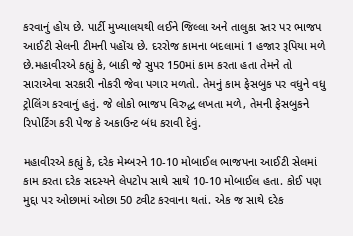કરવાનું હોય છે. પાર્ટી મુખ્યાલયથી લઈને જિલ્લા અને તાલુકા સ્તર પર ભાજપ આઈટી સેલની ટીમની પહોંચ છે. દરરોજ કામના બદલામાં 1 હજાર રૂપિયા મળે છે.મહાવીરએ કહ્યું કે, બાકી જે સુપર 150માં કામ કરતા હતા તેમને તો સારાએવા સરકારી નોકરી જેવા પગાર મળતો. તેમનું કામ ફેસબુક પર વધુને વધુ ટ્રોલિંગ કરવાનું હતું. જે લોકો ભાજપ વિરુદ્ધ લખતા મળે, તેમની ફેસબુકને રિપોર્ટિંગ કરી પેજ કે અકાઉન્ટ બંધ કરાવી દેવું.

મહાવીરએ કહ્યું કે, દરેક મેમ્બરને 10-10 મોબાઈલ ભાજપના આઈટી સેલમાં કામ કરતા દરેક સદસ્યને લેપટોપ સાથે સાથે 10-10 મોબાઈલ હતા. કોઈ પણ મુદ્દા પર ઓછામાં ઓછા 50 ટ્વીટ કરવાના થતાં. એક જ સાથે દરેક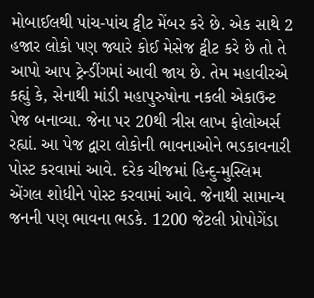મોબાઈલથી પાંચ-પાંચ ટ્વીટ મેંબર કરે છે. એક સાથે 2 હજાર લોકો પણ જ્યારે કોઈ મેસેજ ટ્વીટ કરે છે તો તે આપો આપ ટ્રેન્ડીંગમાં આવી જાય છે. તેમ મહાવીરએ કહ્યું કે, સેનાથી માંડી મહાપુરુષોના નકલી એકાઉન્ટ પેજ બનાવ્યા. જેના પર 20થી ત્રીસ લાખ ફોલોઅર્સ રહ્યાં. આ પેજ દ્વારા લોકોની ભાવનાઓને ભડકાવનારી પોસ્ટ કરવામાં આવે. દરેક ચીજમાં હિન્દુ-મુસ્લિમ એંગલ શોધીને પોસ્ટ કરવામાં આવે. જેનાથી સામાન્ય જનની પણ ભાવના ભડકે. 1200 જેટલી પ્રોપોગેંડા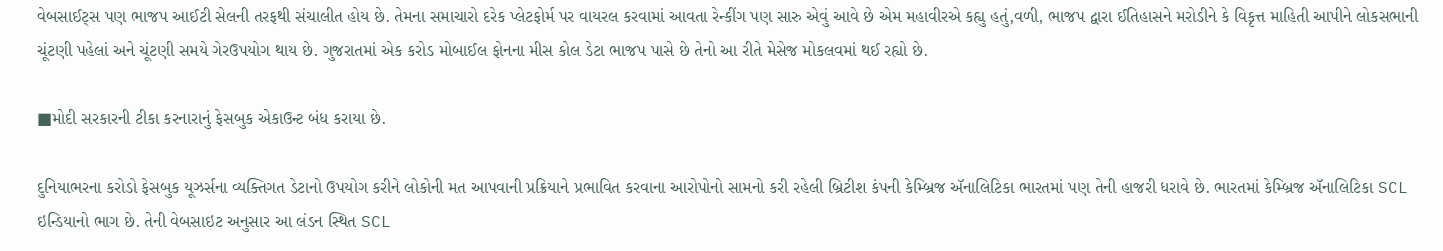વેબસાઈટ્સ પણ ભાજપ આઈટી સેલની તરફથી સંચાલીત હોય છે. તેમના સમાચારો દરેક પ્લેટફોર્મ પર વાયરલ કરવામાં આવતા રેન્કીંગ પણ સારુ એવું આવે છે એમ મહાવીરએ કહ્યુ હતું,વળી, ભાજપ દ્વારા ઈતિહાસને મરોડીને કે વિકૃત્ત માહિતી આપીને લોકસભાની ચૂંટણી પહેલાં અને ચૂંટણી સમયે ગેરઉપયોગ થાય છે. ગુજરાતમાં એક કરોડ મોબાઈલ ફોનના મીસ કોલ ડેટા ભાજપ પાસે છે તેનો આ રીતે મેસેજ મોકલવમાં થઈ રહ્યો છે.

■મોદી સરકારની ટીકા કરનારાનું ફેસબુક એકાઉન્ટ બંધ કરાયા છે.

દુનિયાભરના કરોડો ફેસબુક યૂઝર્સના વ્યક્તિગત ડેટાનો ઉપયોગ કરીને લોકોની મત આપવાની પ્રક્રિયાને પ્રભાવિત કરવાના આરોપોનો સામનો કરી રહેલી બ્રિટીશ કંપની કેમ્બ્રિજ ઍનાલિટિકા ભારતમાં પણ તેની હાજરી ધરાવે છે. ભારતમાં કેમ્બ્રિજ ઍનાલિટિકા SCL ઇન્ડિયાનો ભાગ છે. તેની વેબસાઇટ અનુસાર આ લંડન સ્થિત SCL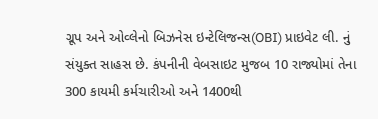ગ્રૂપ અને ઓવ્લેનો બિઝનેસ ઇન્ટેલિજન્સ(OBI) પ્રાઇવેટ લી. નું સંયુક્ત સાહસ છે. કંપનીની વેબસાઇટ મુજબ 10 રાજ્યોમાં તેના 300 કાયમી કર્મચારીઓ અને 1400થી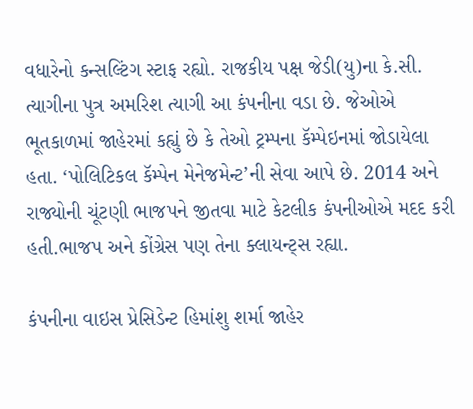વધારેનો કન્સલ્ટિંગ સ્ટાફ રહ્યો. રાજકીય પક્ષ જેડી(યુ)ના કે.સી. ત્યાગીના પુત્ર અમરિશ ત્યાગી આ કંપનીના વડા છે. જેઓએ ભૂતકાળમાં જાહેરમાં કહ્યું છે કે તેઓ ટ્રમ્પના કૅમ્પેઇનમાં જોડાયેલા હતા. ‘પોલિટિકલ કૅમ્પેન મેનેજમેન્ટ’ની સેવા આપે છે. 2014 અને રાજ્યોની ચૂંટણી ભાજપને જીતવા માટે કેટલીક કંપનીઓએ મદદ કરી હતી.ભાજપ અને કોંગ્રેસ પણ તેના ક્લાયન્ટ્સ રહ્યા.

કંપનીના વાઇસ પ્રેસિડેન્ટ હિમાંશુ શર્મા જાહેર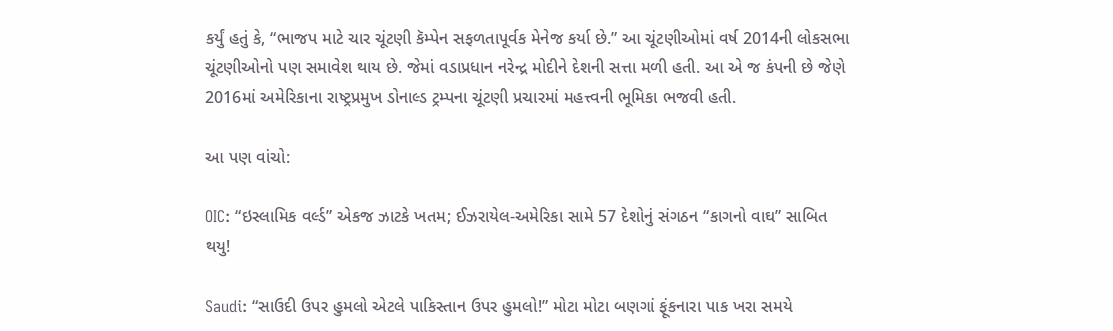કર્યું હતું કે, “ભાજપ માટે ચાર ચૂંટણી કૅમ્પેન સફળતાપૂર્વક મેનેજ કર્યા છે.” આ ચૂંટણીઓમાં વર્ષ 2014ની લોકસભા ચૂંટણીઓનો પણ સમાવેશ થાય છે. જેમાં વડાપ્રધાન નરેન્દ્ર મોદીને દેશની સત્તા મળી હતી. આ એ જ કંપની છે જેણે 2016માં અમેરિકાના રાષ્ટ્રપ્રમુખ ડોનાલ્ડ ટ્રમ્પના ચૂંટણી પ્રચારમાં મહત્ત્વની ભૂમિકા ભજવી હતી.

આ પણ વાંચો:

OIC: “ઇસ્લામિક વર્લ્ડ” એકજ ઝાટકે ખતમ; ઈઝરાયેલ-અમેરિકા સામે 57 દેશોનું સંગઠન “કાગનો વાઘ” સાબિત થયુ!

Saudi: “સાઉદી ઉપર હુમલો એટલે પાકિસ્તાન ઉપર હુમલો!” મોટા મોટા બણગાં ફૂંકનારા પાક ખરા સમયે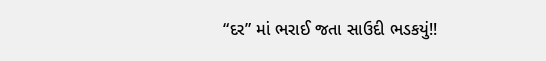“દર” માં ભરાઈ જતા સાઉદી ભડકયું!!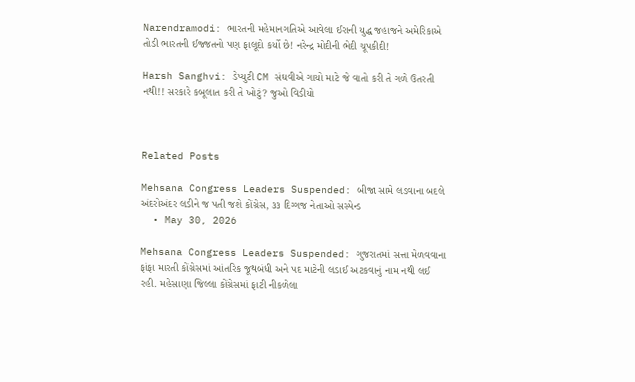Narendramodi: ભારતની મહેમાનગતિએ આવેલા ઈરાની યુદ્ધ જહાજને અમેરિકાએ તોડી ભારતની ઈજ્જતનો પણ ફાલૂદો કર્યો છે! નરેન્દ્ર મોદીની ભેદી ચૂપકીદી!

Harsh Sanghvi: ડેપ્યુટી CM સંઘવીએ ગાયો માટે જે વાતો કરી તે ગળે ઉતરતી નથી!! સરકારે કબૂલાત કરી તે ખોટું? જુઓ વિડીયો



Related Posts

Mehsana Congress Leaders Suspended: બીજા સામે લડવાના બદલે અંદરોઅંદર લડીને જ પતી જશે કોંગ્રેસ, ૩૩ દિગ્ગજ નેતાઓ સસ્પેન્ડ
  • May 30, 2026

Mehsana Congress Leaders Suspended: ગુજરાતમાં સત્તા મેળવવાના ફાંફા મારતી કોંગ્રેસમાં આંતરિક જૂથબંધી અને પદ માટેની લડાઈ અટકવાનું નામ નથી લઈ રહી. મહેસાણા જિલ્લા કોંગ્રેસમાં ફાટી નીકળેલા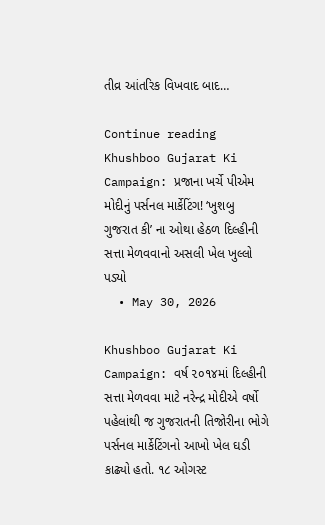તીવ્ર આંતરિક વિખવાદ બાદ…

Continue reading
Khushboo Gujarat Ki Campaign: પ્રજાના ખર્ચે પીએમ મોદીનું પર્સનલ માર્કેટિંગ! ‘ખુશબુ ગુજરાત કી’ ના ઓથા હેઠળ દિલ્હીની સત્તા મેળવવાનો અસલી ખેલ ખુલ્લો પડ્યો
  • May 30, 2026

Khushboo Gujarat Ki Campaign: વર્ષ ૨૦૧૪માં દિલ્હીની સત્તા મેળવવા માટે નરેન્દ્ર મોદીએ વર્ષો પહેલાંથી જ ગુજરાતની તિજોરીના ભોગે પર્સનલ માર્કેટિંગનો આખો ખેલ ઘડી કાઢ્યો હતો. ૧૮ ઓગસ્ટ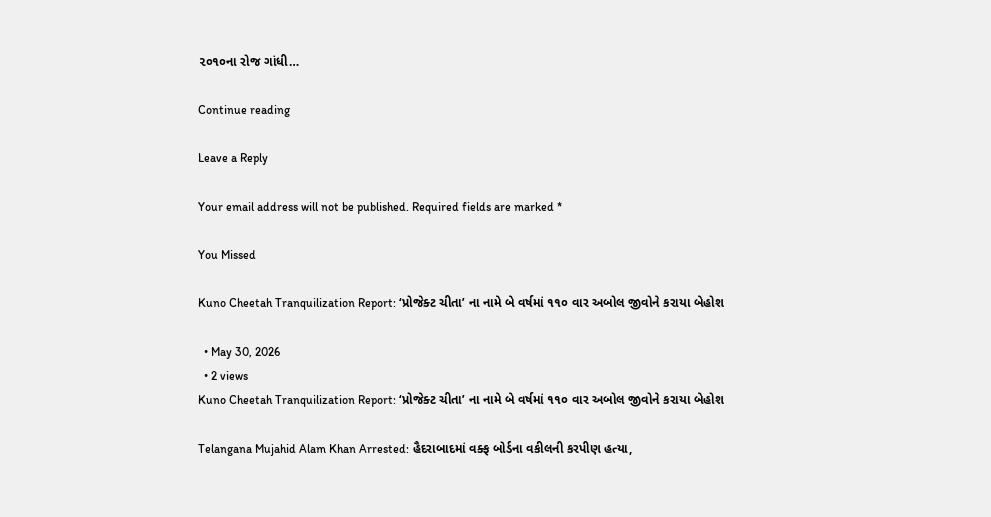૨૦૧૦ના રોજ ગાંધી…

Continue reading

Leave a Reply

Your email address will not be published. Required fields are marked *

You Missed

Kuno Cheetah Tranquilization Report: ‘પ્રોજેક્ટ ચીતા’ ના નામે બે વર્ષમાં ૧૧૦ વાર અબોલ જીવોને કરાયા બેહોશ

  • May 30, 2026
  • 2 views
Kuno Cheetah Tranquilization Report: ‘પ્રોજેક્ટ ચીતા’ ના નામે બે વર્ષમાં ૧૧૦ વાર અબોલ જીવોને કરાયા બેહોશ

Telangana Mujahid Alam Khan Arrested: હૈદરાબાદમાં વક્ફ બોર્ડના વકીલની કરપીણ હત્યા,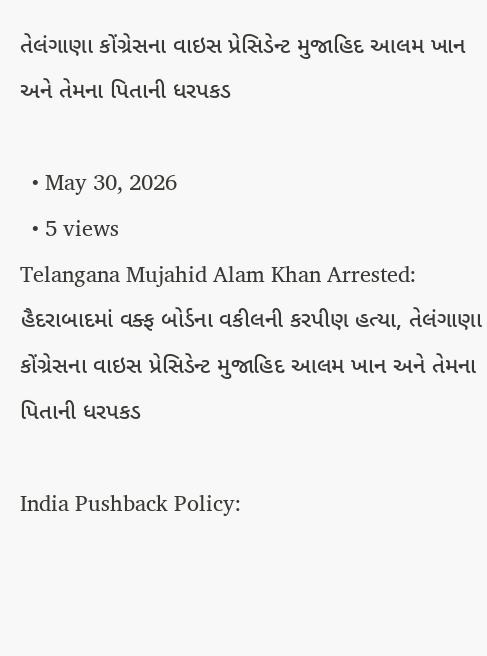તેલંગાણા કોંગ્રેસના વાઇસ પ્રેસિડેન્ટ મુજાહિદ આલમ ખાન અને તેમના પિતાની ધરપકડ

  • May 30, 2026
  • 5 views
Telangana Mujahid Alam Khan Arrested: હૈદરાબાદમાં વક્ફ બોર્ડના વકીલની કરપીણ હત્યા, તેલંગાણા કોંગ્રેસના વાઇસ પ્રેસિડેન્ટ મુજાહિદ આલમ ખાન અને તેમના પિતાની ધરપકડ

India Pushback Policy: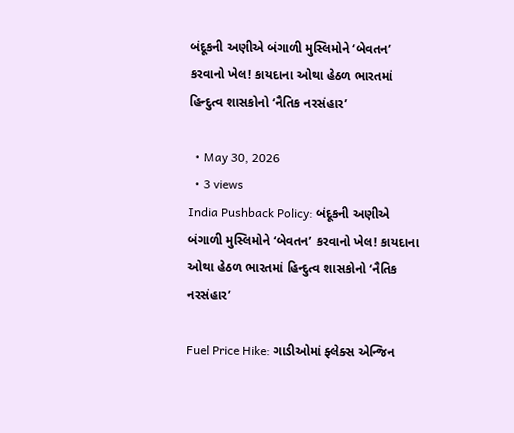બંદૂકની અણીએ બંગાળી મુસ્લિમોને ‘બેવતન’ કરવાનો ખેલ! કાયદાના ઓથા હેઠળ ભારતમાં હિન્દુત્વ શાસકોનો ‘નૈતિક નરસંહાર’

  • May 30, 2026
  • 3 views
India Pushback Policy: બંદૂકની અણીએ બંગાળી મુસ્લિમોને ‘બેવતન’ કરવાનો ખેલ! કાયદાના ઓથા હેઠળ ભારતમાં હિન્દુત્વ શાસકોનો ‘નૈતિક નરસંહાર’

Fuel Price Hike: ગાડીઓમાં ફ્લેક્સ એન્જિન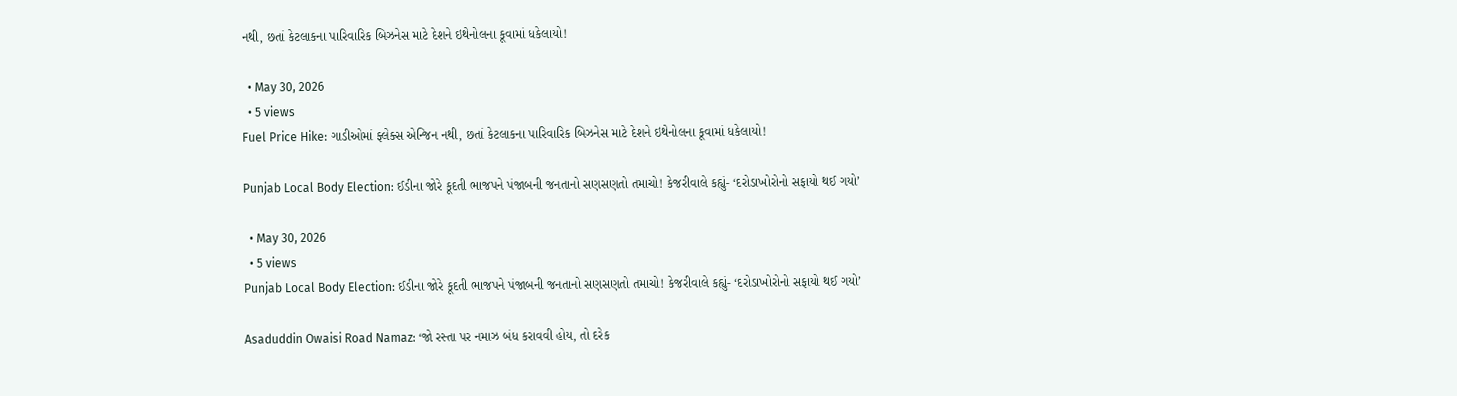નથી, છતાં કેટલાકના પારિવારિક બિઝનેસ માટે દેશને ઇથેનોલના કૂવામાં ધકેલાયો!

  • May 30, 2026
  • 5 views
Fuel Price Hike: ગાડીઓમાં ફ્લેક્સ એન્જિન નથી, છતાં કેટલાકના પારિવારિક બિઝનેસ માટે દેશને ઇથેનોલના કૂવામાં ધકેલાયો!

Punjab Local Body Election: ઈડીના જોરે કૂદતી ભાજપને પંજાબની જનતાનો સણસણતો તમાચો! કેજરીવાલે કહ્યું- ‘દરોડાખોરોનો સફાયો થઈ ગયો’

  • May 30, 2026
  • 5 views
Punjab Local Body Election: ઈડીના જોરે કૂદતી ભાજપને પંજાબની જનતાનો સણસણતો તમાચો! કેજરીવાલે કહ્યું- ‘દરોડાખોરોનો સફાયો થઈ ગયો’

Asaduddin Owaisi Road Namaz: ‘જો રસ્તા પર નમાઝ બંધ કરાવવી હોય, તો દરેક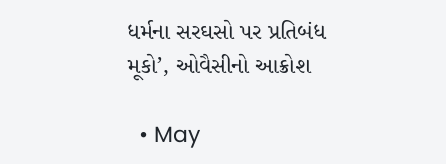ધર્મના સરઘસો પર પ્રતિબંધ મૂકો’, ઓવૈસીનો આક્રોશ

  • May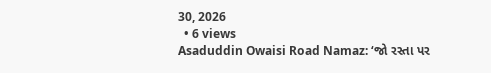30, 2026
  • 6 views
Asaduddin Owaisi Road Namaz: ‘જો રસ્તા પર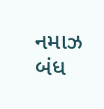નમાઝ બંધ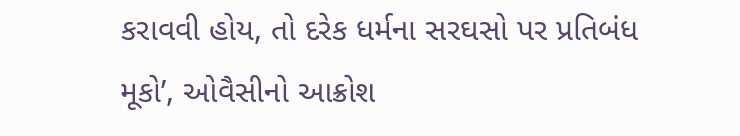કરાવવી હોય, તો દરેક ધર્મના સરઘસો પર પ્રતિબંધ મૂકો’, ઓવૈસીનો આક્રોશ